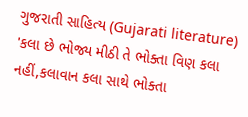ગુજરાતી સાહિત્ય (Gujarati literature) 'કલા છે ભોજ્ય મીઠી તે ભોક્તા વિણ કલા નહીં,કલાવાન કલા સાથે ભોક્તા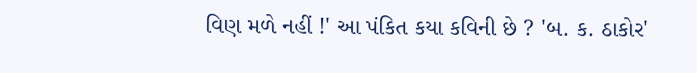વિણ મળે નહીં !' આ પંકિત કયા કવિની છે ? 'બ. ક. ઠાકોર'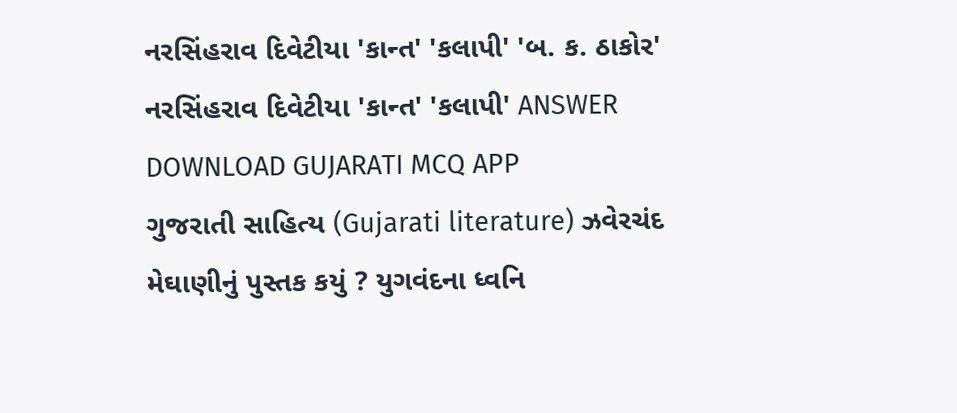નરસિંહરાવ દિવેટીયા 'કાન્ત' 'કલાપી' 'બ. ક. ઠાકોર' નરસિંહરાવ દિવેટીયા 'કાન્ત' 'કલાપી' ANSWER DOWNLOAD GUJARATI MCQ APP
ગુજરાતી સાહિત્ય (Gujarati literature) ઝવેરચંદ મેઘાણીનું પુસ્તક કયું ? યુગવંદના ધ્વનિ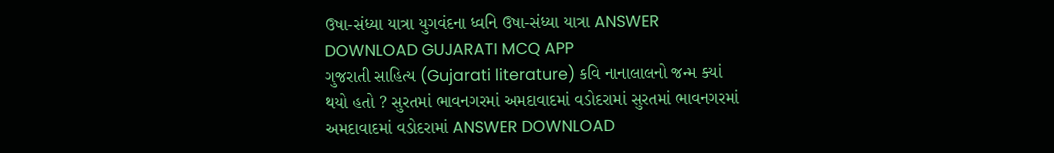ઉષા-સંધ્યા યાત્રા યુગવંદના ધ્વનિ ઉષા-સંધ્યા યાત્રા ANSWER DOWNLOAD GUJARATI MCQ APP
ગુજરાતી સાહિત્ય (Gujarati literature) કવિ નાનાલાલનો જન્મ ક્યાં થયો હતો ? સુરતમાં ભાવનગરમાં અમદાવાદમાં વડોદરામાં સુરતમાં ભાવનગરમાં અમદાવાદમાં વડોદરામાં ANSWER DOWNLOAD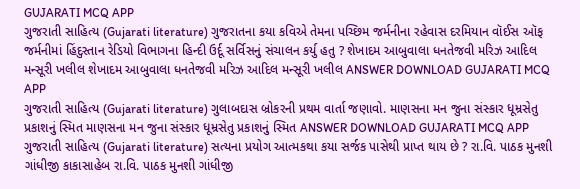GUJARATI MCQ APP
ગુજરાતી સાહિત્ય (Gujarati literature) ગુજરાતના કયા કવિએ તેમના પચ્છિમ જર્મનીના રહેવાસ દરમિયાન વૉઈસ ઑફ જર્મનીમાં હિંદુસ્તાન રેડિયો વિભાગના હિન્દી ઉર્દૂ સર્વિસનું સંચાલન કર્યુ હતુ ? શેખાદમ આબુવાલા ધનતેજવી મરિઝ આદિલ મન્સૂરી ખલીલ શેખાદમ આબુવાલા ધનતેજવી મરિઝ આદિલ મન્સૂરી ખલીલ ANSWER DOWNLOAD GUJARATI MCQ APP
ગુજરાતી સાહિત્ય (Gujarati literature) ગુલાબદાસ બ્રોકરની પ્રથમ વાર્તા જણાવો. માણસના મન જુના સંસ્કાર ધૂમ્રસેતુ પ્રકાશનું સ્મિત માણસના મન જુના સંસ્કાર ધૂમ્રસેતુ પ્રકાશનું સ્મિત ANSWER DOWNLOAD GUJARATI MCQ APP
ગુજરાતી સાહિત્ય (Gujarati literature) સત્યના પ્રયોગ આત્મકથા કયા સર્જક પાસેથી પ્રાપ્ત થાય છે ? રા.વિ. પાઠક મુનશી ગાંધીજી કાકાસાહેબ રા.વિ. પાઠક મુનશી ગાંધીજી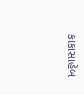કાકાસાહેબ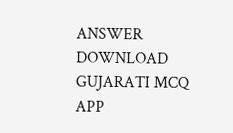ANSWER DOWNLOAD GUJARATI MCQ APP